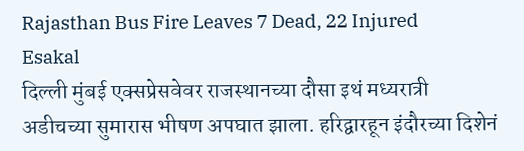Rajasthan Bus Fire Leaves 7 Dead, 22 Injured
Esakal
दिल्ली मुंबई एक्सप्रेसवेवर राजस्थानच्या दौसा इथं मध्यरात्री अडीचच्या सुमारास भीषण अपघात झाला. हरिद्वारहून इंदौरच्या दिशेनं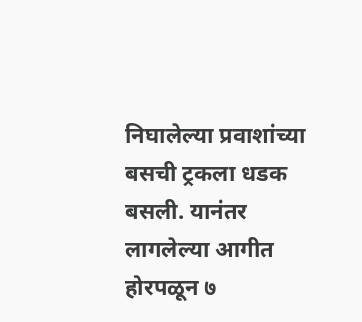निघालेल्या प्रवाशांच्या बसची ट्रकला धडक बसली. यानंतर लागलेल्या आगीत होरपळून ७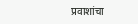प्रवाशांचा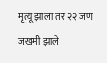मृत्यू झाला तर २२ जण जखमी झाले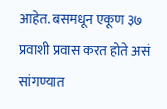आहेत. बसमधून एकूण ३७ प्रवाशी प्रवास करत होते असं सांगण्यात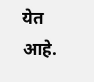येत आहे.